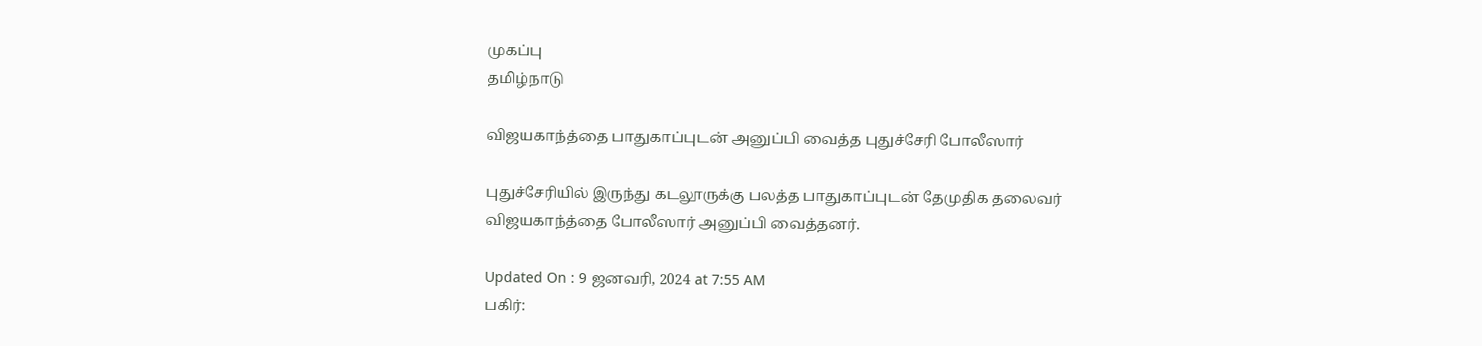முகப்பு
தமிழ்நாடு

விஜயகாந்த்தை பாதுகாப்புடன் அனுப்பி வைத்த புதுச்சேரி போலீஸார்

புதுச்சேரியில் இருந்து கடலூருக்கு பலத்த பாதுகாப்புடன் தேமுதிக தலைவர் விஜயகாந்த்தை போலீஸார் அனுப்பி வைத்தனர்.

Updated On : 9 ஜனவரி, 2024 at 7:55 AM
பகிர்: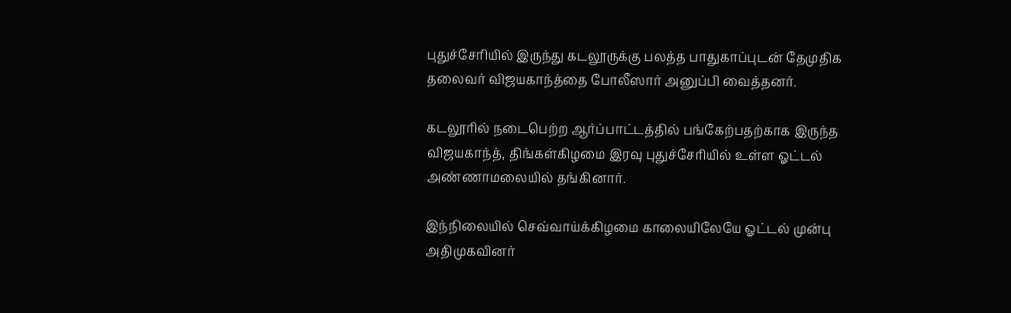புதுச்சேரியில் இருந்து கடலூருக்கு பலத்த பாதுகாப்புடன் தேமுதிக தலைவர் விஜயகாந்த்தை போலீஸார் அனுப்பி வைத்தனர்.

கடலூரில் நடைபெற்ற ஆர்ப்பாட்டத்தில் பங்கேற்பதற்காக இருந்த விஜயகாந்த், திங்கள்கிழமை இரவு புதுச்சேரியில் உள்ள ஓட்டல் அண்ணாமலையில் தங்கினார்.

இந்நிலையில் செவ்வாய்க்கிழமை காலையிலேயே ஓட்டல் முன்பு அதிமுகவினர்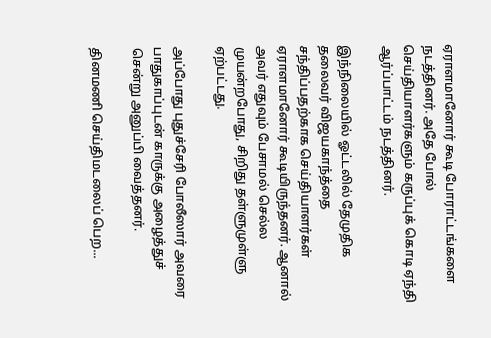ஏராளமானோர் கூடி போராட்டங்களை நடத்தினர். அதே போல் செய்தியாளர்களும் கருப்புக் கொடி ஏந்தி ஆர்ப்பாட்டம் நடத்தினர்.

இந்நிலையில் ஓட்டலில் தேமுதிக தலைவர் விஜயகாந்த்தை சந்திப்பதற்காக செய்தியாளர்கள் ஏராளமானோர் கூடியிருந்தனர். ஆனால் அவர் எதுவும் பேசாமல் செல்ல முயன்றபோது, சிறிது தள்ளுமுள்ளு ஏற்பட்டது.

அப்போது புதுச்சேரி போலீஸார் அவரை பாதுகாப்புடன் காருக்கு அழைத்துச் சென்று அனுப்பி வைத்தனர்.

தினமணி செய்திமடலைப் பெற...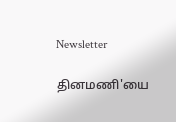Newsletter

தினமணி'யை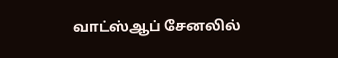வாட்ஸ்ஆப் சேனலில்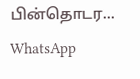பின்தொடர... WhatsApp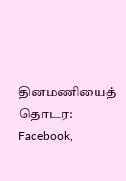தினமணியைத் தொடர: Facebook,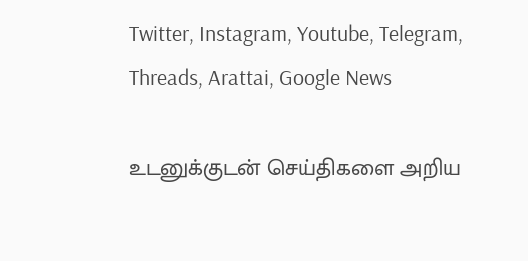Twitter, Instagram, Youtube, Telegram, Threads, Arattai, Google News

உடனுக்குடன் செய்திகளை அறிய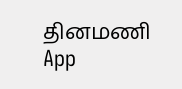தினமணி App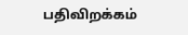பதிவிறக்கம்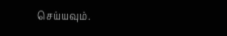செய்யவும்.